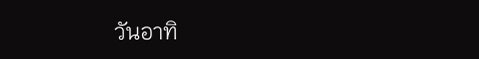วันอาทิ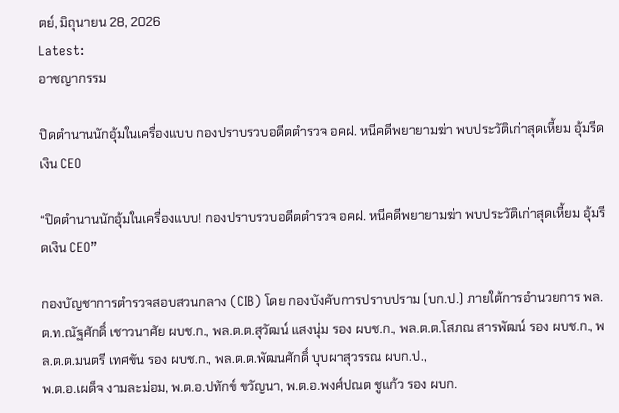ตย์, มิถุนายน 28, 2026
Latest:
อาชญากรรม

ปิดตำนานนักอุ้มในเครื่องแบบ กองปราบรวบอดีตตำรวจ อคฝ. หนีคดีพยายามฆ่า พบประวัติเก่าสุดเหี้ยม อุ้มรีดเงิน CEO

“ปิดตำนานนักอุ้มในเครื่องแบบ! กองปราบรวบอดีตตำรวจ อคฝ. หนีคดีพยายามฆ่า พบประวัติเก่าสุดเหี้ยม อุ้มรีดเงิน CEO”

กองบัญชาการตำรวจสอบสวนกลาง (CIB) โดย กองบังคับการปราบปราม (บก.ป.) ภายใต้การอำนวยการ พล.ต.ท.ณัฐศักดิ์ เชาวนาศัย ผบช.ก., พล.ต.ต.สุวัฒน์ แสงนุ่ม รอง ผบช.ก., พล.ต.ต.โสภณ สารพัฒน์ รอง ผบช.ก., พล.ต.ต.มนตรี เทศขัน รอง ผบช.ก., พล.ต.ต.พัฒนศักดิ์ บุบผาสุวรรณ ผบก.ป.,
พ.ต.อ.เผด็จ งามละม่อม, พ.ต.อ.ปทักข์ ขวัญนา, พ.ต.อ.พงศ์ปณต ชูแก้ว รอง ผบก.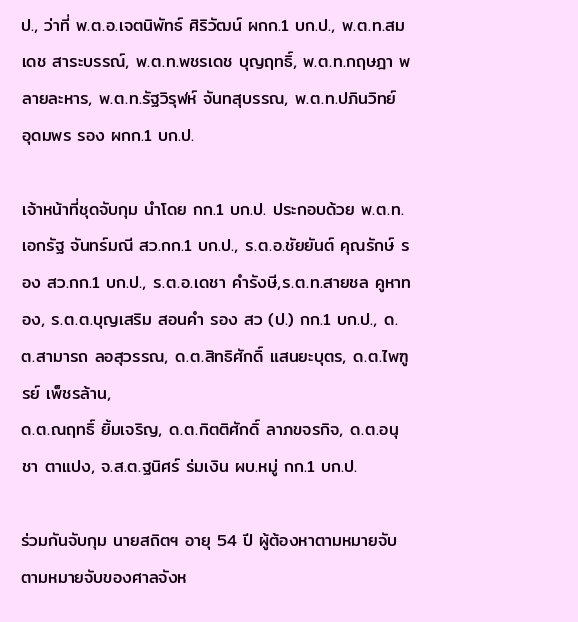ป., ว่าที่ พ.ต.อ.เจตนิพัทธ์ ศิริวัฒน์ ผกก.1 บก.ป., พ.ต.ท.สมเดช สาระบรรณ์, พ.ต.ท.พชรเดช บุญฤทธิ์, พ.ต.ท.กฤษฎา พลายละหาร, พ.ต.ท.รัฐวิรุฬห์ จันทสุบรรณ, พ.ต.ท.ปภินวิทย์ อุดมพร รอง ผกก.1 บก.ป.

เจ้าหน้าที่ชุดจับกุม นำโดย กก.1 บก.ป. ประกอบด้วย พ.ต.ท.เอกรัฐ จันทร์มณี สว.กก.1 บก.ป., ร.ต.อ.ชัยยันต์ คุณรักษ์ รอง สว.กก.1 บก.ป., ร.ต.อ.เดชา คำรังษี,ร.ต.ท.สายชล คูหาทอง, ร.ต.ต.บุญเสริม สอนคำ รอง สว (ป.) กก.1 บก.ป., ด.ต.สามารถ ลอสุวรรณ, ด.ต.สิทธิศักดิ์ แสนยะบุตร, ด.ต.ไพฑูรย์ เพ็ชรล้าน,
ด.ต.ณฤทธิ์ ยิ้มเจริญ, ด.ต.กิตติศักดิ์ ลาภขจรกิจ, ด.ต.อนุชา ตาแปง, จ.ส.ต.ฐนิศร์ ร่มเงิน ผบ.หมู่ กก.1 บก.ป.

ร่วมกันจับกุม นายสถิตฯ อายุ 54 ปี ผู้ต้องหาตามหมายจับตามหมายจับของศาลจังห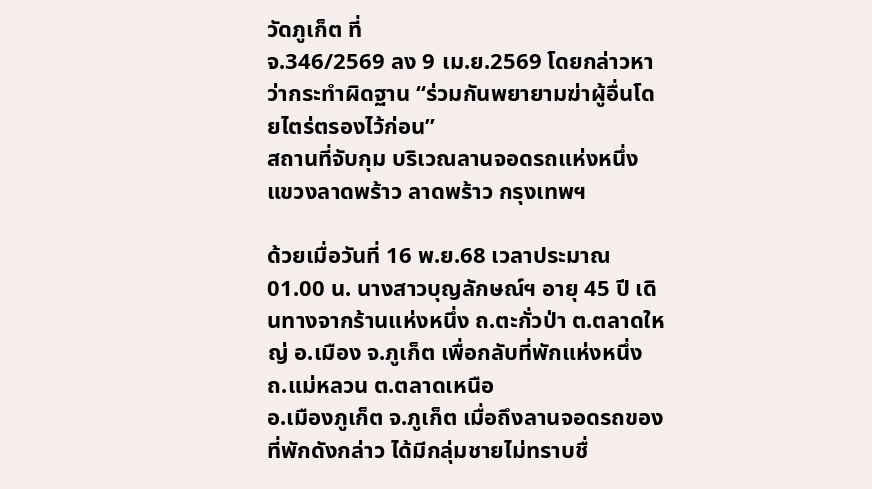วัดภูเก็ต ที่
จ.346/2569 ลง 9 เม.ย.2569 โดยกล่าวหาว่ากระทำผิดฐาน “ร่วมกันพยายามฆ่าผู้อื่นโดยไตร่ตรองไว้ก่อน”
สถานที่จับกุม บริเวณลานจอดรถแห่งหนึ่ง แขวงลาดพร้าว ลาดพร้าว กรุงเทพฯ

ด้วยเมื่อวันที่ 16 พ.ย.68 เวลาประมาณ 01.00 น. นางสาวบุญลักษณ์ฯ อายุ 45 ปี เดินทางจากร้านแห่งหนึ่ง ถ.ตะกั่วป่า ต.ตลาดใหญ่ อ.เมือง จ.ภูเก็ต เพื่อกลับที่พักแห่งหนึ่ง ถ.แม่หลวน ต.ตลาดเหนือ
อ.เมืองภูเก็ต จ.ภูเก็ต เมื่อถึงลานจอดรถของที่พักดังกล่าว ได้มีกลุ่มชายไม่ทราบชื่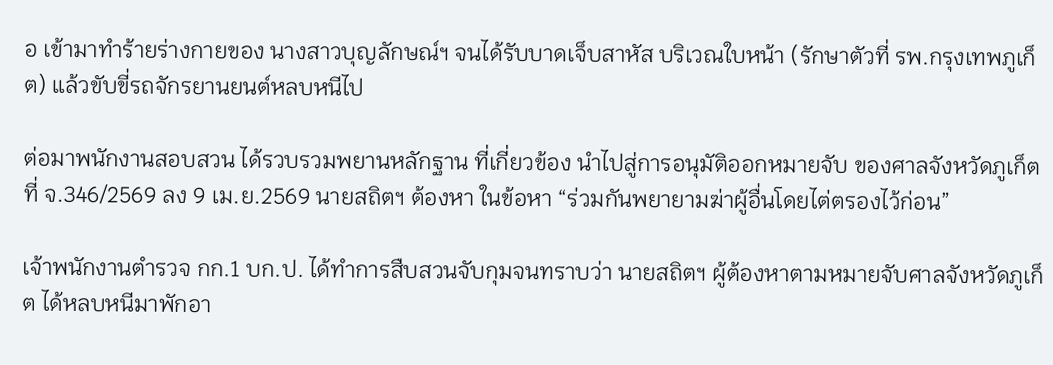อ เข้ามาทำร้ายร่างกายของ นางสาวบุญลักษณ์ฯ จนได้รับบาดเจ็บสาหัส บริเวณใบหน้า (รักษาตัวที่ รพ.กรุงเทพภูเก็ต) แล้วขับขี่รถจักรยานยนต์หลบหนีไป

ต่อมาพนักงานสอบสวน ได้รวบรวมพยานหลักฐาน ที่เกี่ยวข้อง นำไปสู่การอนุมัติออกหมายจับ ของศาลจังหวัดภูเก็ต ที่ จ.346/2569 ลง 9 เม.ย.2569 นายสถิตฯ ต้องหา ในข้อหา “ร่วมกันพยายามฆ่าผู้อื่นโดยไต่ตรองไว้ก่อน”

เจ้าพนักงานตำรวจ กก.1 บก.ป. ได้ทำการสืบสวนจับกุมจนทราบว่า นายสถิตฯ ผู้ต้องหาตามหมายจับศาลจังหวัดภูเก็ต ได้หลบหนีมาพักอา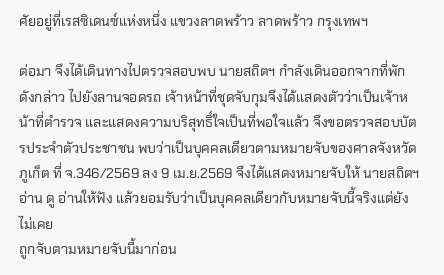ศัยอยู่ที่เรสซิเดนซ์แห่งหนึ่ง แขวงลาดพร้าว ลาดพร้าว กรุงเทพฯ

ต่อมา จึงได้เดินทางไปตรวจสอบพบ นายสถิตฯ กำลังเดินออกจากที่พักดังกล่าว ไปยังลานจอดรถ เจ้าหน้าที่ชุดจับกุมจึงได้แสดงตัวว่าเป็นเจ้าหน้าที่ตำรวจ และแสดงความบริสุทธิ์ใจเป็นที่พอใจแล้ว จึงขอตรวจสอบบัตรประจำตัวประชาชน พบว่าเป็นบุคคลเดียวตามหมายจับของศาลจังหวัดภูเก็ต ที่ จ.346/2569 ลง 9 เม.ย.2569 จึงได้แสดงหมายจับให้ นายสถิตฯ อ่าน ดู อ่านให้ฟัง แล้วยอมรับว่าเป็นบุคคลเดียวกับหมายจับนี้จริงแต่ยังไม่เคย
ถูกจับตามหมายจับนี้มาก่อน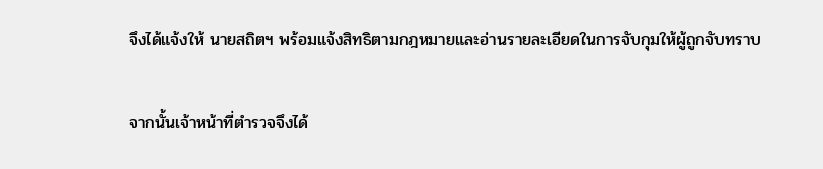จึงได้แจ้งให้ นายสถิตฯ พร้อมแจ้งสิทธิตามกฎหมายและอ่านรายละเอียดในการจับกุมให้ผู้ถูกจับทราบ

จากนั้นเจ้าหน้าที่ตำรวจจึงได้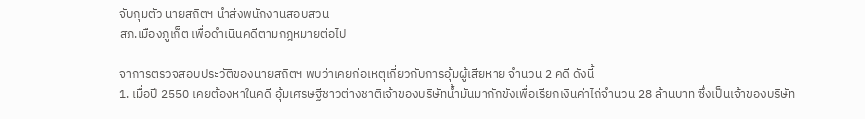จับกุมตัว นายสถิตฯ นำส่งพนักงานสอบสวน
สภ.เมืองภูเก็ต เพื่อดำเนินคดีตามกฎหมายต่อไป

จาการตรวจสอบประวัติของนายสถิตฯ พบว่าเคยก่อเหตุเกี่ยวกับการอุ้มผู้เสียหาย จำนวน 2 คดี ดังนี้
1. เมื่อปี 2550 เคยต้องหาในคดี อุ้มเศรษฐีชาวต่างชาติเจ้าของบริษัทน้ำมันมากักขังเพื่อเรียกเงินค่าไถ่จำนวน 28 ล้านบาท ซึ่งเป็นเจ้าของบริษัท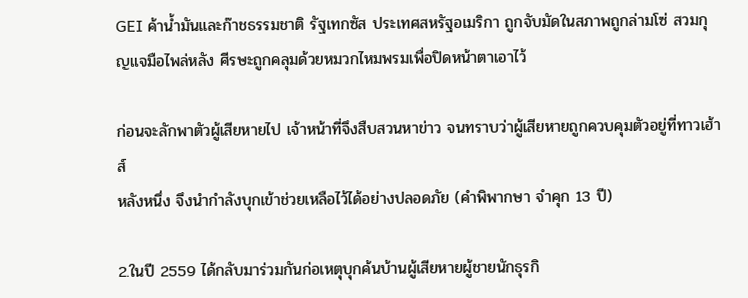GEI ค้าน้ำมันและก๊าชธรรมชาติ รัฐเทกซัส ประเทศสหรัฐอเมริกา ถูกจับมัดในสภาพถูกล่ามโซ่ สวมกุญแจมือไพล่หลัง ศีรษะถูกคลุมด้วยหมวกไหมพรมเพื่อปิดหน้าตาเอาไว้

ก่อนจะลักพาตัวผู้เสียหายไป เจ้าหน้าที่จึงสืบสวนหาข่าว จนทราบว่าผู้เสียหายถูกควบคุมตัวอยู่ที่ทาวเฮ้าส์
หลังหนึ่ง จึงนำกำลังบุกเข้าช่วยเหลือไว้ได้อย่างปลอดภัย (คำพิพากษา จำคุก 13 ปี)

2.ในปี 2559 ได้กลับมาร่วมกันก่อเหตุบุกค้นบ้านผู้เสียหายผู้ชายนักธุรกิ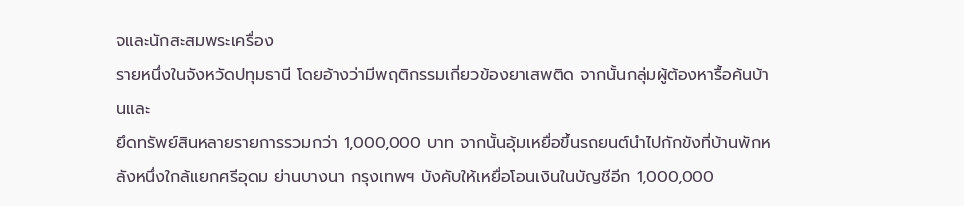จและนักสะสมพระเครื่อง
รายหนึ่งในจังหวัดปทุมธานี โดยอ้างว่ามีพฤติกรรมเกี่ยวข้องยาเสพติด จากนั้นกลุ่มผู้ต้องหารื้อค้นบ้านและ
ยึดทรัพย์สินหลายรายการรวมกว่า 1,000,000 บาท จากนั้นอุ้มเหยื่อขึ้นรถยนต์นำไปกักขังที่บ้านพักหลังหนึ่งใกล้แยกศรีอุดม ย่านบางนา กรุงเทพฯ บังคับให้เหยื่อโอนเงินในบัญชีอีก 1,000,000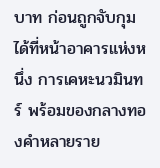บาท ก่อนถูกจับกุมได้ที่หน้าอาคารแห่งหนึ่ง การเคหะนวมินทร์ พร้อมของกลางทองคำหลายราย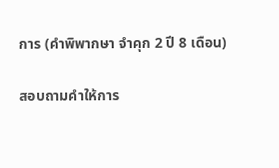การ (คำพิพากษา จำคุก 2 ปี 8 เดือน)

สอบถามคำให้การ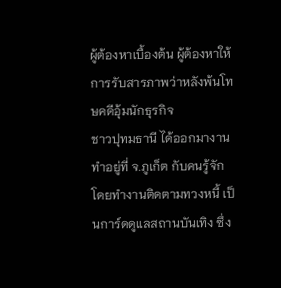ผู้ต้องหาเบื้องต้น ผู้ต้องหาให้การรับสารภาพว่าหลังพ้นโทษคดีอุ้มนักธุรกิจ
ชาวปุทมธานี ได้ออกมางานทำอยู่ที่ จ.ภูเก็ต กับคนรู้จัก โดยทำงานติดตามทวงหนี้ เป็นการ์ดดูแลสถานบันเทิง ซึ่ง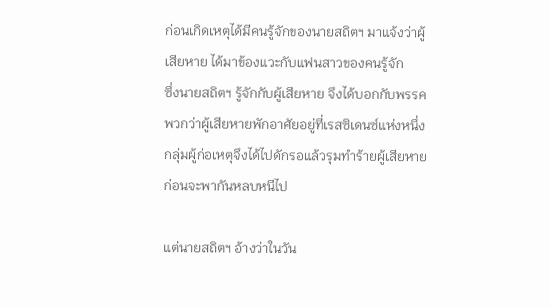ก่อนเกิดเหตุได้มีคนรู้จักของนายสถิตฯ มาแจ้งว่าผู้เสียหาย ได้มาข้องแวะกับแฟนสาวของคนรู้จัก
ซึ่งนายสถิตฯ รู้จักกับผู้เสียหาย จึงได้บอกกับพรรคพวกว่าผู้เสียหายพักอาศัยอยู่ที่เรสซิเดนซ์แห่งหนึ่ง
กลุ่มผู้ก่อเหตุจึงได้ไปดักรอแล้วรุมทำร้ายผู้เสียหาย ก่อนจะพากันหลบหนีไป

แต่นายสถิตฯ อ้างว่าในวัน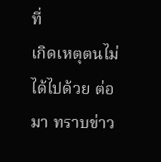ที่
เกิดเหตุตนไม่ได้ไปด้วย ต่อมา ทราบข่าว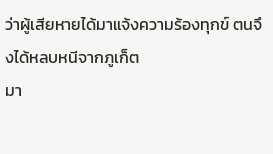ว่าผู้เสียหายได้มาแจ้งความร้องทุกข์ ตนจึงได้หลบหนีจากภูเก็ต
มา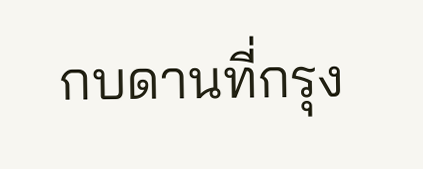กบดานที่กรุง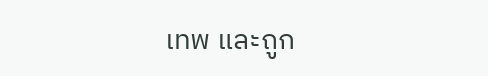เทพ และถูก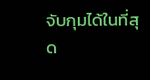จับกุมได้ในที่สุด